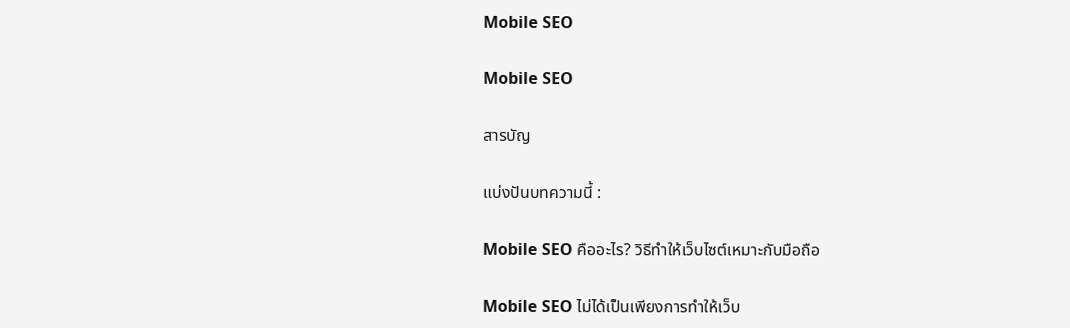Mobile SEO

Mobile SEO

สารบัญ

แบ่งปันบทความนี้ :

Mobile SEO คืออะไร? วิธีทำให้เว็บไซต์เหมาะกับมือถือ

Mobile SEO ไม่ได้เป็นเพียงการทำให้เว็บ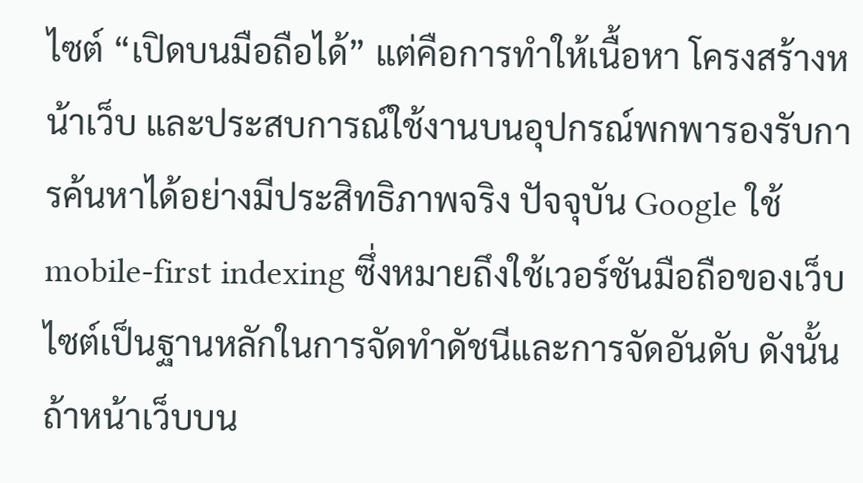ไซต์ “เปิดบนมือถือได้” แต่คือการทำให้เนื้อหา โครงสร้างหน้าเว็บ และประสบการณ์ใช้งานบนอุปกรณ์พกพารองรับการค้นหาได้อย่างมีประสิทธิภาพจริง ปัจจุบัน Google ใช้ mobile-first indexing ซึ่งหมายถึงใช้เวอร์ชันมือถือของเว็บไซต์เป็นฐานหลักในการจัดทำดัชนีและการจัดอันดับ ดังนั้นถ้าหน้าเว็บบน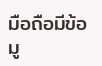มือถือมีข้อมู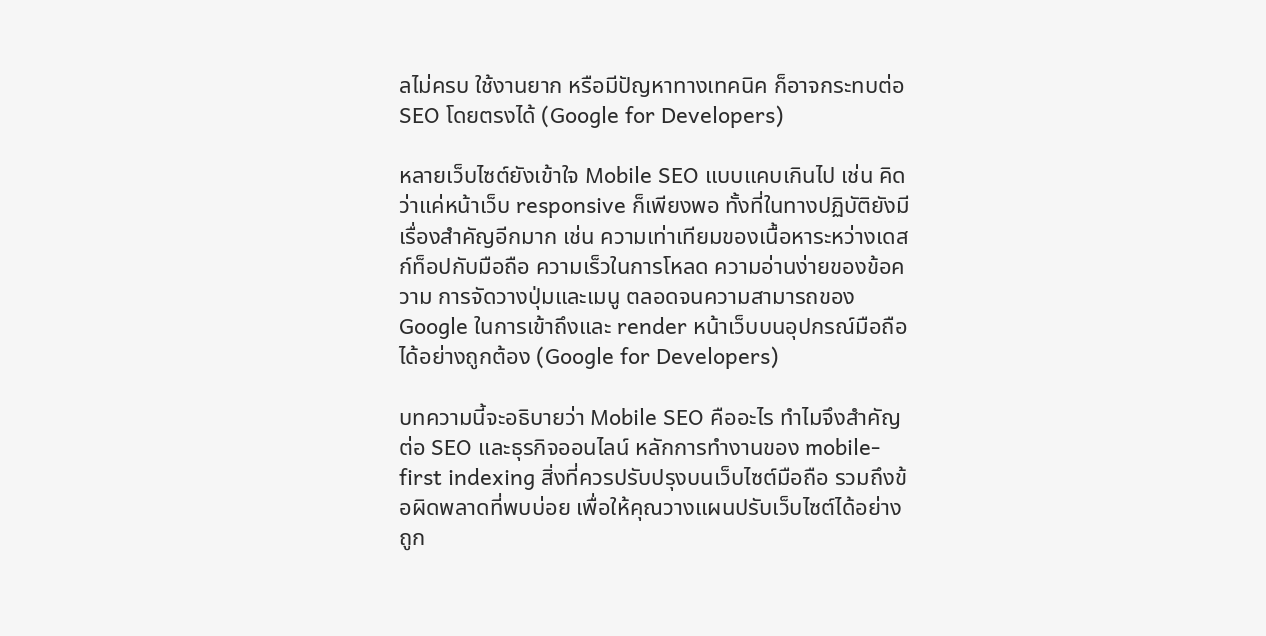ลไม่ครบ ใช้งานยาก หรือมีปัญหาทางเทคนิค ก็อาจกระทบต่อ SEO โดยตรงได้ (Google for Developers)

หลายเว็บไซต์ยังเข้าใจ Mobile SEO แบบแคบเกินไป เช่น คิดว่าแค่หน้าเว็บ responsive ก็เพียงพอ ทั้งที่ในทางปฏิบัติยังมีเรื่องสำคัญอีกมาก เช่น ความเท่าเทียมของเนื้อหาระหว่างเดสก์ท็อปกับมือถือ ความเร็วในการโหลด ความอ่านง่ายของข้อความ การจัดวางปุ่มและเมนู ตลอดจนความสามารถของ Google ในการเข้าถึงและ render หน้าเว็บบนอุปกรณ์มือถือได้อย่างถูกต้อง (Google for Developers)

บทความนี้จะอธิบายว่า Mobile SEO คืออะไร ทำไมจึงสำคัญต่อ SEO และธุรกิจออนไลน์ หลักการทำงานของ mobile-first indexing สิ่งที่ควรปรับปรุงบนเว็บไซต์มือถือ รวมถึงข้อผิดพลาดที่พบบ่อย เพื่อให้คุณวางแผนปรับเว็บไซต์ได้อย่างถูก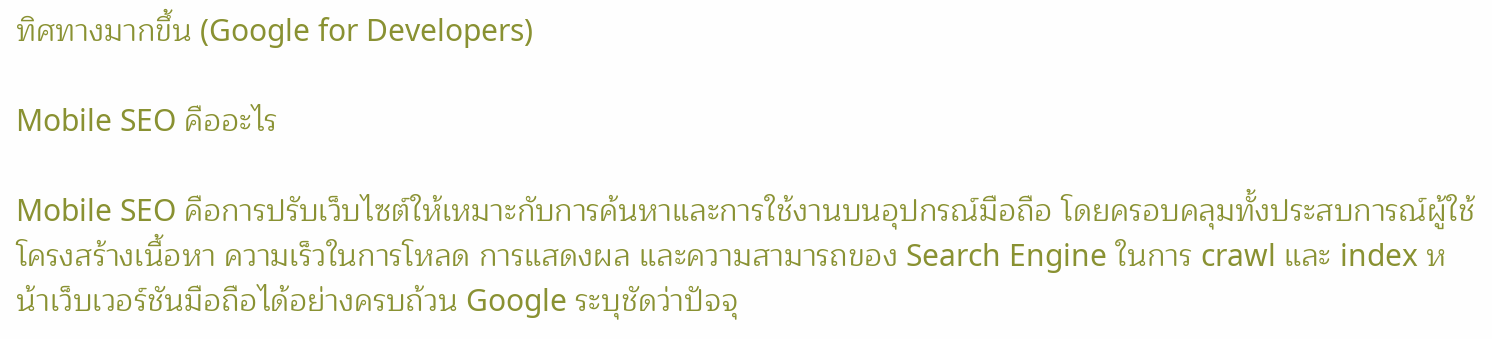ทิศทางมากขึ้น (Google for Developers)

Mobile SEO คืออะไร

Mobile SEO คือการปรับเว็บไซต์ให้เหมาะกับการค้นหาและการใช้งานบนอุปกรณ์มือถือ โดยครอบคลุมทั้งประสบการณ์ผู้ใช้ โครงสร้างเนื้อหา ความเร็วในการโหลด การแสดงผล และความสามารถของ Search Engine ในการ crawl และ index หน้าเว็บเวอร์ชันมือถือได้อย่างครบถ้วน Google ระบุชัดว่าปัจจุ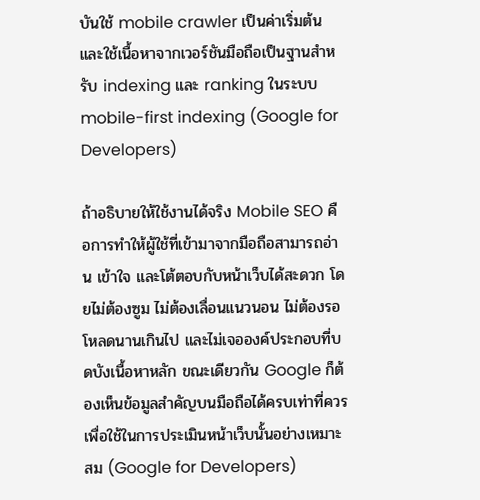บันใช้ mobile crawler เป็นค่าเริ่มต้น และใช้เนื้อหาจากเวอร์ชันมือถือเป็นฐานสำหรับ indexing และ ranking ในระบบ mobile-first indexing (Google for Developers)

ถ้าอธิบายให้ใช้งานได้จริง Mobile SEO คือการทำให้ผู้ใช้ที่เข้ามาจากมือถือสามารถอ่าน เข้าใจ และโต้ตอบกับหน้าเว็บได้สะดวก โดยไม่ต้องซูม ไม่ต้องเลื่อนแนวนอน ไม่ต้องรอโหลดนานเกินไป และไม่เจอองค์ประกอบที่บดบังเนื้อหาหลัก ขณะเดียวกัน Google ก็ต้องเห็นข้อมูลสำคัญบนมือถือได้ครบเท่าที่ควรเพื่อใช้ในการประเมินหน้าเว็บนั้นอย่างเหมาะสม (Google for Developers)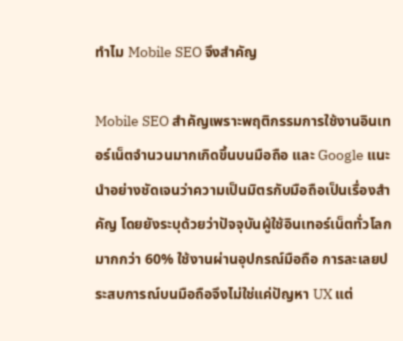ทำไม Mobile SEO จึงสำคัญ

Mobile SEO สำคัญเพราะพฤติกรรมการใช้งานอินเทอร์เน็ตจำนวนมากเกิดขึ้นบนมือถือ และ Google แนะนำอย่างชัดเจนว่าความเป็นมิตรกับมือถือเป็นเรื่องสำคัญ โดยยังระบุด้วยว่าปัจจุบันผู้ใช้อินเทอร์เน็ตทั่วโลกมากกว่า 60% ใช้งานผ่านอุปกรณ์มือถือ การละเลยประสบการณ์บนมือถือจึงไม่ใช่แค่ปัญหา UX แต่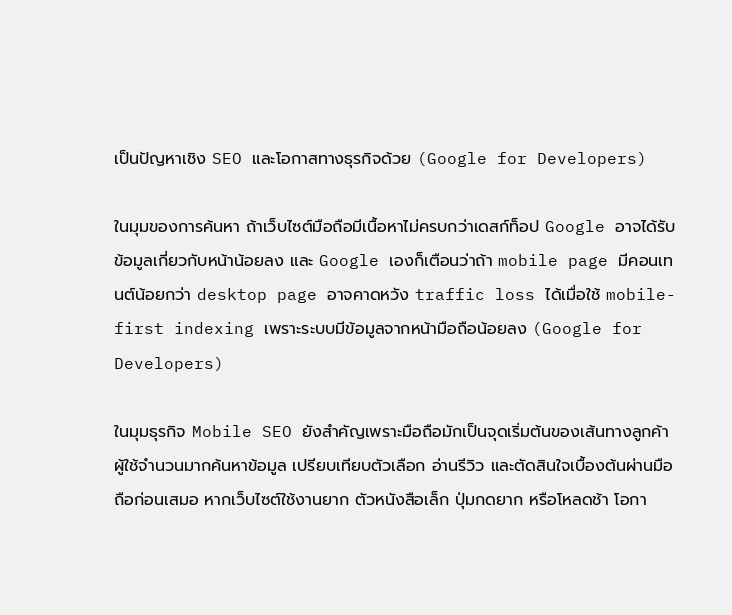เป็นปัญหาเชิง SEO และโอกาสทางธุรกิจด้วย (Google for Developers)

ในมุมของการค้นหา ถ้าเว็บไซต์มือถือมีเนื้อหาไม่ครบกว่าเดสก์ท็อป Google อาจได้รับข้อมูลเกี่ยวกับหน้าน้อยลง และ Google เองก็เตือนว่าถ้า mobile page มีคอนเทนต์น้อยกว่า desktop page อาจคาดหวัง traffic loss ได้เมื่อใช้ mobile-first indexing เพราะระบบมีข้อมูลจากหน้ามือถือน้อยลง (Google for Developers)

ในมุมธุรกิจ Mobile SEO ยังสำคัญเพราะมือถือมักเป็นจุดเริ่มต้นของเส้นทางลูกค้า ผู้ใช้จำนวนมากค้นหาข้อมูล เปรียบเทียบตัวเลือก อ่านรีวิว และตัดสินใจเบื้องต้นผ่านมือถือก่อนเสมอ หากเว็บไซต์ใช้งานยาก ตัวหนังสือเล็ก ปุ่มกดยาก หรือโหลดช้า โอกา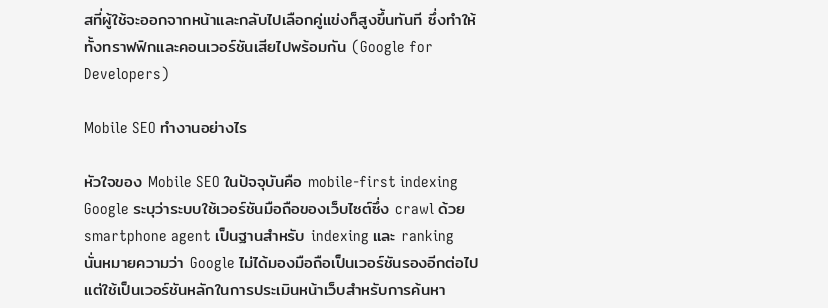สที่ผู้ใช้จะออกจากหน้าและกลับไปเลือกคู่แข่งก็สูงขึ้นทันที ซึ่งทำให้ทั้งทราฟฟิกและคอนเวอร์ชันเสียไปพร้อมกัน (Google for Developers)

Mobile SEO ทำงานอย่างไร

หัวใจของ Mobile SEO ในปัจจุบันคือ mobile-first indexing Google ระบุว่าระบบใช้เวอร์ชันมือถือของเว็บไซต์ซึ่ง crawl ด้วย smartphone agent เป็นฐานสำหรับ indexing และ ranking นั่นหมายความว่า Google ไม่ได้มองมือถือเป็นเวอร์ชันรองอีกต่อไป แต่ใช้เป็นเวอร์ชันหลักในการประเมินหน้าเว็บสำหรับการค้นหา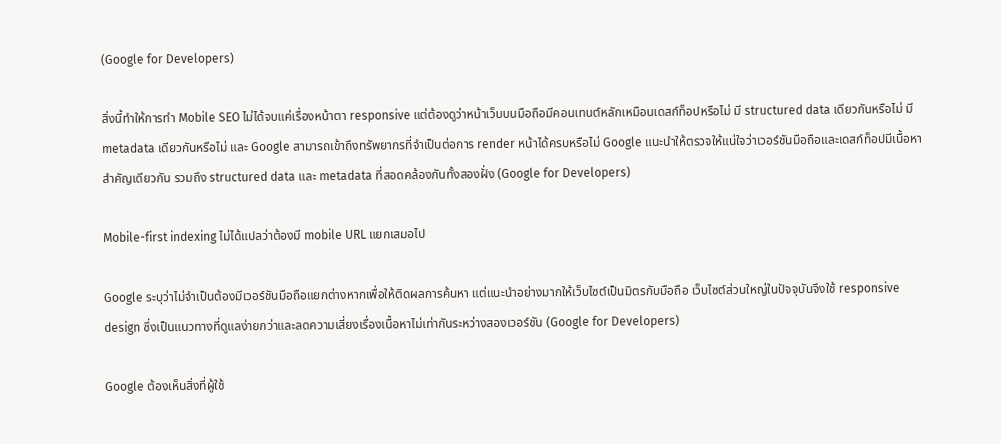(Google for Developers)

สิ่งนี้ทำให้การทำ Mobile SEO ไม่ได้จบแค่เรื่องหน้าตา responsive แต่ต้องดูว่าหน้าเว็บบนมือถือมีคอนเทนต์หลักเหมือนเดสก์ท็อปหรือไม่ มี structured data เดียวกันหรือไม่ มี metadata เดียวกันหรือไม่ และ Google สามารถเข้าถึงทรัพยากรที่จำเป็นต่อการ render หน้าได้ครบหรือไม่ Google แนะนำให้ตรวจให้แน่ใจว่าเวอร์ชันมือถือและเดสก์ท็อปมีเนื้อหาสำคัญเดียวกัน รวมถึง structured data และ metadata ที่สอดคล้องกันทั้งสองฝั่ง (Google for Developers)

Mobile-first indexing ไม่ได้แปลว่าต้องมี mobile URL แยกเสมอไป

Google ระบุว่าไม่จำเป็นต้องมีเวอร์ชันมือถือแยกต่างหากเพื่อให้ติดผลการค้นหา แต่แนะนำอย่างมากให้เว็บไซต์เป็นมิตรกับมือถือ เว็บไซต์ส่วนใหญ่ในปัจจุบันจึงใช้ responsive design ซึ่งเป็นแนวทางที่ดูแลง่ายกว่าและลดความเสี่ยงเรื่องเนื้อหาไม่เท่ากันระหว่างสองเวอร์ชัน (Google for Developers)

Google ต้องเห็นสิ่งที่ผู้ใช้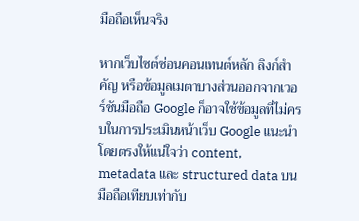มือถือเห็นจริง

หากเว็บไซต์ซ่อนคอนเทนต์หลัก ลิงก์สำคัญ หรือข้อมูลเมตาบางส่วนออกจากเวอร์ชันมือถือ Google ก็อาจใช้ข้อมูลที่ไม่ครบในการประเมินหน้าเว็บ Google แนะนำโดยตรงให้แน่ใจว่า content, metadata และ structured data บนมือถือเทียบเท่ากับ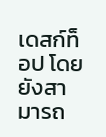เดสก์ท็อป โดยยังสามารถ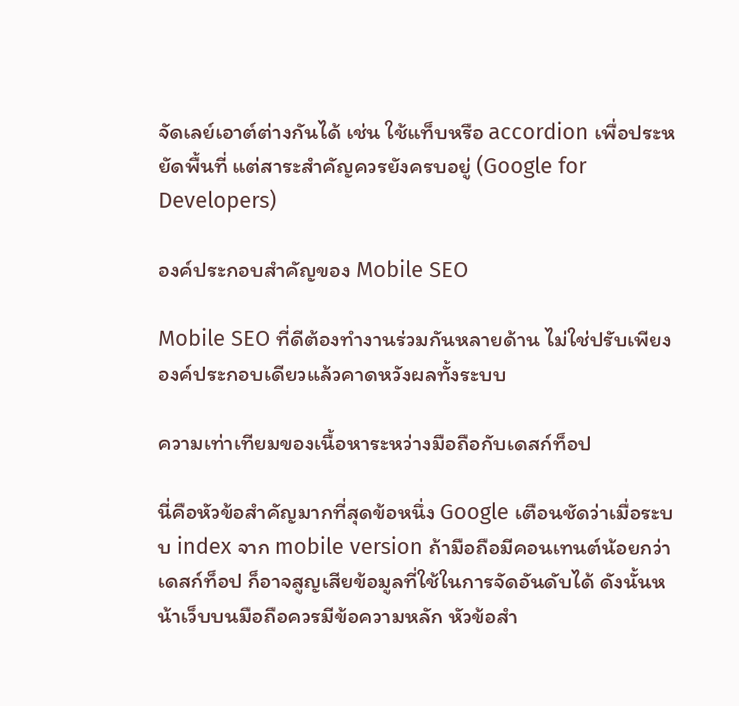จัดเลย์เอาต์ต่างกันได้ เช่น ใช้แท็บหรือ accordion เพื่อประหยัดพื้นที่ แต่สาระสำคัญควรยังครบอยู่ (Google for Developers)

องค์ประกอบสำคัญของ Mobile SEO

Mobile SEO ที่ดีต้องทำงานร่วมกันหลายด้าน ไม่ใช่ปรับเพียงองค์ประกอบเดียวแล้วคาดหวังผลทั้งระบบ

ความเท่าเทียมของเนื้อหาระหว่างมือถือกับเดสก์ท็อป

นี่คือหัวข้อสำคัญมากที่สุดข้อหนึ่ง Google เตือนชัดว่าเมื่อระบบ index จาก mobile version ถ้ามือถือมีคอนเทนต์น้อยกว่าเดสก์ท็อป ก็อาจสูญเสียข้อมูลที่ใช้ในการจัดอันดับได้ ดังนั้นหน้าเว็บบนมือถือควรมีข้อความหลัก หัวข้อสำ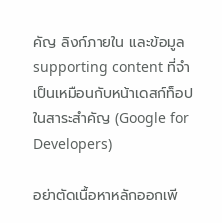คัญ ลิงก์ภายใน และข้อมูล supporting content ที่จำเป็นเหมือนกับหน้าเดสก์ท็อปในสาระสำคัญ (Google for Developers)

อย่าตัดเนื้อหาหลักออกเพี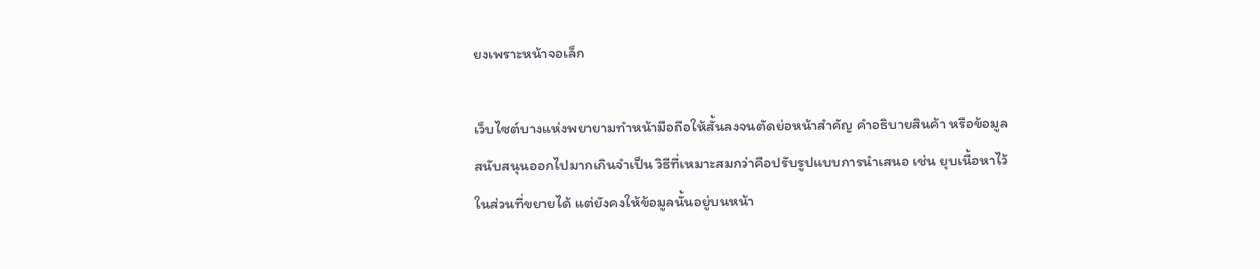ยงเพราะหน้าจอเล็ก

เว็บไซต์บางแห่งพยายามทำหน้ามือถือให้สั้นลงจนตัดย่อหน้าสำคัญ คำอธิบายสินค้า หรือข้อมูลสนับสนุนออกไปมากเกินจำเป็น วิธีที่เหมาะสมกว่าคือปรับรูปแบบการนำเสนอ เช่น ยุบเนื้อหาไว้ในส่วนที่ขยายได้ แต่ยังคงให้ข้อมูลนั้นอยู่บนหน้า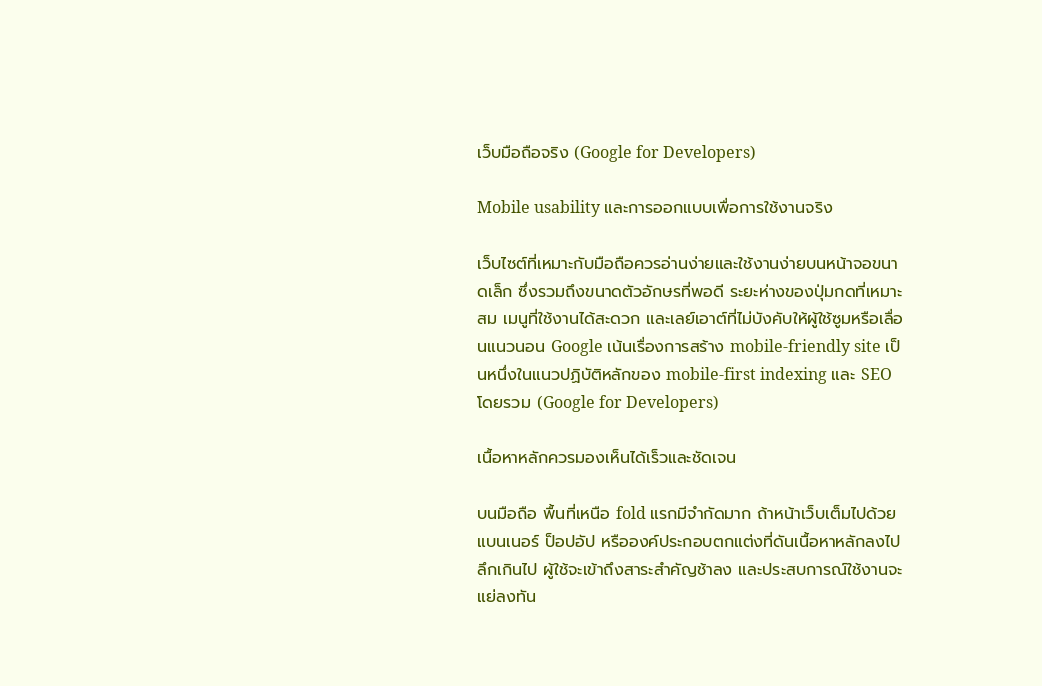เว็บมือถือจริง (Google for Developers)

Mobile usability และการออกแบบเพื่อการใช้งานจริง

เว็บไซต์ที่เหมาะกับมือถือควรอ่านง่ายและใช้งานง่ายบนหน้าจอขนาดเล็ก ซึ่งรวมถึงขนาดตัวอักษรที่พอดี ระยะห่างของปุ่มกดที่เหมาะสม เมนูที่ใช้งานได้สะดวก และเลย์เอาต์ที่ไม่บังคับให้ผู้ใช้ซูมหรือเลื่อนแนวนอน Google เน้นเรื่องการสร้าง mobile-friendly site เป็นหนึ่งในแนวปฏิบัติหลักของ mobile-first indexing และ SEO โดยรวม (Google for Developers)

เนื้อหาหลักควรมองเห็นได้เร็วและชัดเจน

บนมือถือ พื้นที่เหนือ fold แรกมีจำกัดมาก ถ้าหน้าเว็บเต็มไปด้วยแบนเนอร์ ป็อปอัป หรือองค์ประกอบตกแต่งที่ดันเนื้อหาหลักลงไปลึกเกินไป ผู้ใช้จะเข้าถึงสาระสำคัญช้าลง และประสบการณ์ใช้งานจะแย่ลงทัน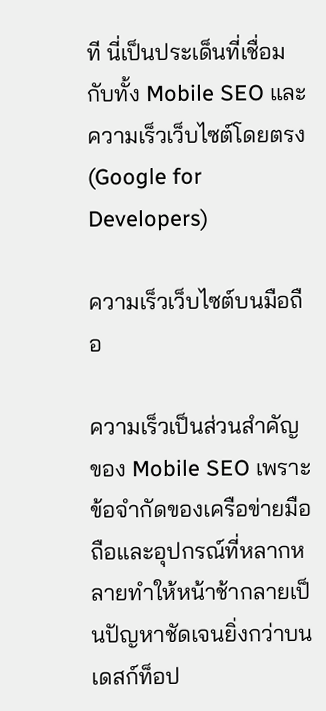ที นี่เป็นประเด็นที่เชื่อมกับทั้ง Mobile SEO และความเร็วเว็บไซต์โดยตรง (Google for Developers)

ความเร็วเว็บไซต์บนมือถือ

ความเร็วเป็นส่วนสำคัญของ Mobile SEO เพราะข้อจำกัดของเครือข่ายมือถือและอุปกรณ์ที่หลากหลายทำให้หน้าช้ากลายเป็นปัญหาชัดเจนยิ่งกว่าบนเดสก์ท็อป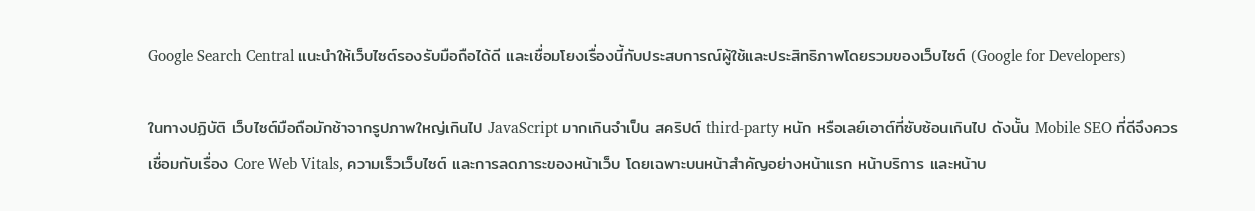Google Search Central แนะนำให้เว็บไซต์รองรับมือถือได้ดี และเชื่อมโยงเรื่องนี้กับประสบการณ์ผู้ใช้และประสิทธิภาพโดยรวมของเว็บไซต์ (Google for Developers)

ในทางปฏิบัติ เว็บไซต์มือถือมักช้าจากรูปภาพใหญ่เกินไป JavaScript มากเกินจำเป็น สคริปต์ third-party หนัก หรือเลย์เอาต์ที่ซับซ้อนเกินไป ดังนั้น Mobile SEO ที่ดีจึงควรเชื่อมกับเรื่อง Core Web Vitals, ความเร็วเว็บไซต์ และการลดภาระของหน้าเว็บ โดยเฉพาะบนหน้าสำคัญอย่างหน้าแรก หน้าบริการ และหน้าบ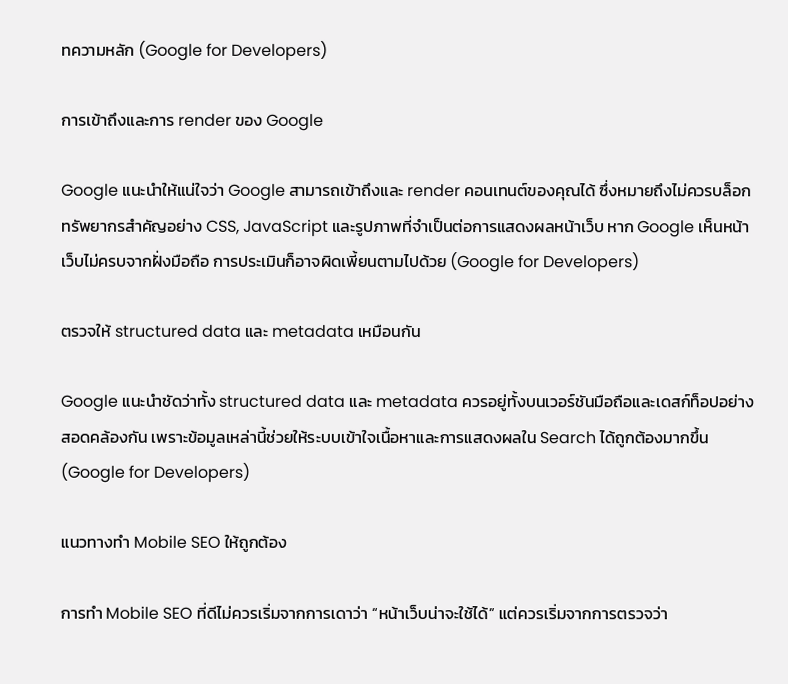ทความหลัก (Google for Developers)

การเข้าถึงและการ render ของ Google

Google แนะนำให้แน่ใจว่า Google สามารถเข้าถึงและ render คอนเทนต์ของคุณได้ ซึ่งหมายถึงไม่ควรบล็อกทรัพยากรสำคัญอย่าง CSS, JavaScript และรูปภาพที่จำเป็นต่อการแสดงผลหน้าเว็บ หาก Google เห็นหน้าเว็บไม่ครบจากฝั่งมือถือ การประเมินก็อาจผิดเพี้ยนตามไปด้วย (Google for Developers)

ตรวจให้ structured data และ metadata เหมือนกัน

Google แนะนำชัดว่าทั้ง structured data และ metadata ควรอยู่ทั้งบนเวอร์ชันมือถือและเดสก์ท็อปอย่างสอดคล้องกัน เพราะข้อมูลเหล่านี้ช่วยให้ระบบเข้าใจเนื้อหาและการแสดงผลใน Search ได้ถูกต้องมากขึ้น (Google for Developers)

แนวทางทำ Mobile SEO ให้ถูกต้อง

การทำ Mobile SEO ที่ดีไม่ควรเริ่มจากการเดาว่า “หน้าเว็บน่าจะใช้ได้” แต่ควรเริ่มจากการตรวจว่า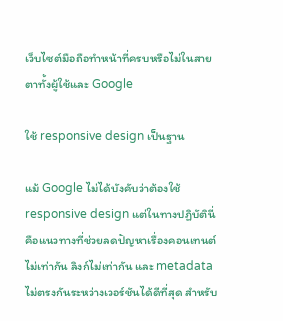เว็บไซต์มือถือทำหน้าที่ครบหรือไม่ในสายตาทั้งผู้ใช้และ Google

ใช้ responsive design เป็นฐาน

แม้ Google ไม่ได้บังคับว่าต้องใช้ responsive design แต่ในทางปฏิบัตินี่คือแนวทางที่ช่วยลดปัญหาเรื่องคอนเทนต์ไม่เท่ากัน ลิงก์ไม่เท่ากัน และ metadata ไม่ตรงกันระหว่างเวอร์ชันได้ดีที่สุด สำหรับ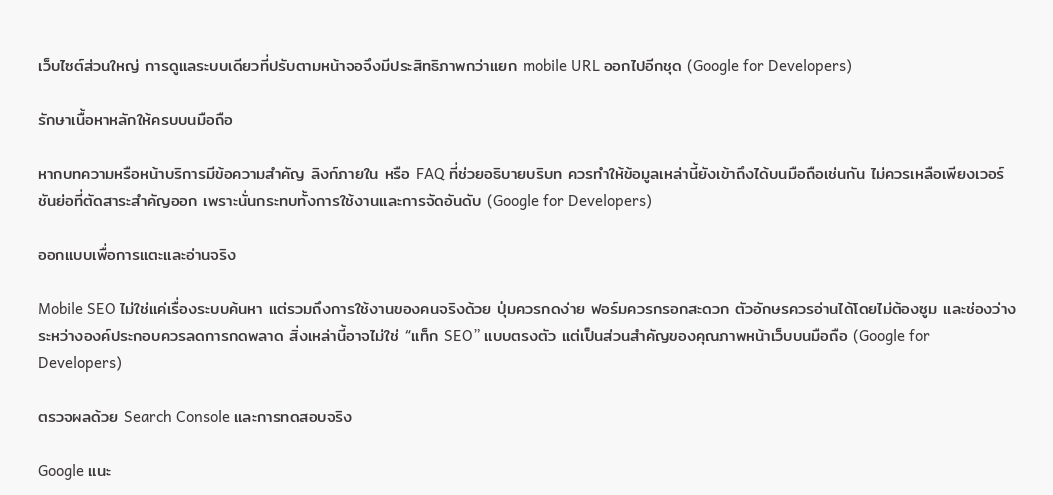เว็บไซต์ส่วนใหญ่ การดูแลระบบเดียวที่ปรับตามหน้าจอจึงมีประสิทธิภาพกว่าแยก mobile URL ออกไปอีกชุด (Google for Developers)

รักษาเนื้อหาหลักให้ครบบนมือถือ

หากบทความหรือหน้าบริการมีข้อความสำคัญ ลิงก์ภายใน หรือ FAQ ที่ช่วยอธิบายบริบท ควรทำให้ข้อมูลเหล่านี้ยังเข้าถึงได้บนมือถือเช่นกัน ไม่ควรเหลือเพียงเวอร์ชันย่อที่ตัดสาระสำคัญออก เพราะนั่นกระทบทั้งการใช้งานและการจัดอันดับ (Google for Developers)

ออกแบบเพื่อการแตะและอ่านจริง

Mobile SEO ไม่ใช่แค่เรื่องระบบค้นหา แต่รวมถึงการใช้งานของคนจริงด้วย ปุ่มควรกดง่าย ฟอร์มควรกรอกสะดวก ตัวอักษรควรอ่านได้โดยไม่ต้องซูม และช่องว่างระหว่างองค์ประกอบควรลดการกดพลาด สิ่งเหล่านี้อาจไม่ใช่ “แท็ก SEO” แบบตรงตัว แต่เป็นส่วนสำคัญของคุณภาพหน้าเว็บบนมือถือ (Google for Developers)

ตรวจผลด้วย Search Console และการทดสอบจริง

Google แนะ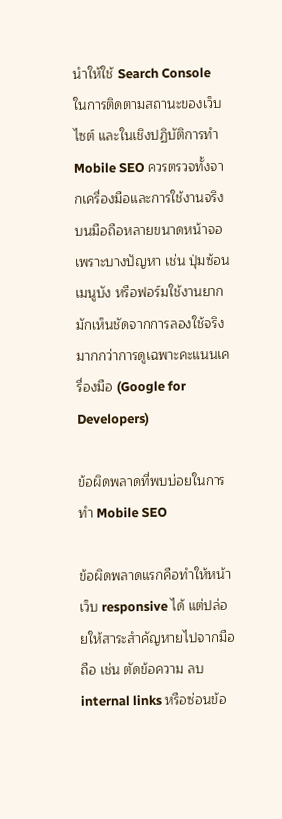นำให้ใช้ Search Console ในการติดตามสถานะของเว็บไซต์ และในเชิงปฏิบัติการทำ Mobile SEO ควรตรวจทั้งจากเครื่องมือและการใช้งานจริงบนมือถือหลายขนาดหน้าจอ เพราะบางปัญหา เช่น ปุ่มซ้อน เมนูบัง หรือฟอร์มใช้งานยาก มักเห็นชัดจากการลองใช้จริงมากกว่าการดูเฉพาะคะแนนเครื่องมือ (Google for Developers)

ข้อผิดพลาดที่พบบ่อยในการทำ Mobile SEO

ข้อผิดพลาดแรกคือทำให้หน้าเว็บ responsive ได้ แต่ปล่อยให้สาระสำคัญหายไปจากมือถือ เช่น ตัดข้อความ ลบ internal links หรือซ่อนข้อ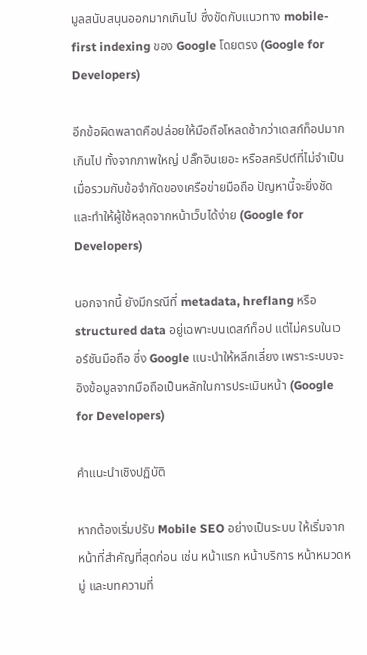มูลสนับสนุนออกมากเกินไป ซึ่งขัดกับแนวทาง mobile-first indexing ของ Google โดยตรง (Google for Developers)

อีกข้อผิดพลาดคือปล่อยให้มือถือโหลดช้ากว่าเดสก์ท็อปมากเกินไป ทั้งจากภาพใหญ่ ปลั๊กอินเยอะ หรือสคริปต์ที่ไม่จำเป็น เมื่อรวมกับข้อจำกัดของเครือข่ายมือถือ ปัญหานี้จะยิ่งชัดและทำให้ผู้ใช้หลุดจากหน้าเว็บได้ง่าย (Google for Developers)

นอกจากนี้ ยังมีกรณีที่ metadata, hreflang หรือ structured data อยู่เฉพาะบนเดสก์ท็อป แต่ไม่ครบในเวอร์ชันมือถือ ซึ่ง Google แนะนำให้หลีกเลี่ยง เพราะระบบจะอิงข้อมูลจากมือถือเป็นหลักในการประเมินหน้า (Google for Developers)

คำแนะนำเชิงปฏิบัติ

หากต้องเริ่มปรับ Mobile SEO อย่างเป็นระบบ ให้เริ่มจากหน้าที่สำคัญที่สุดก่อน เช่น หน้าแรก หน้าบริการ หน้าหมวดหมู่ และบทความที่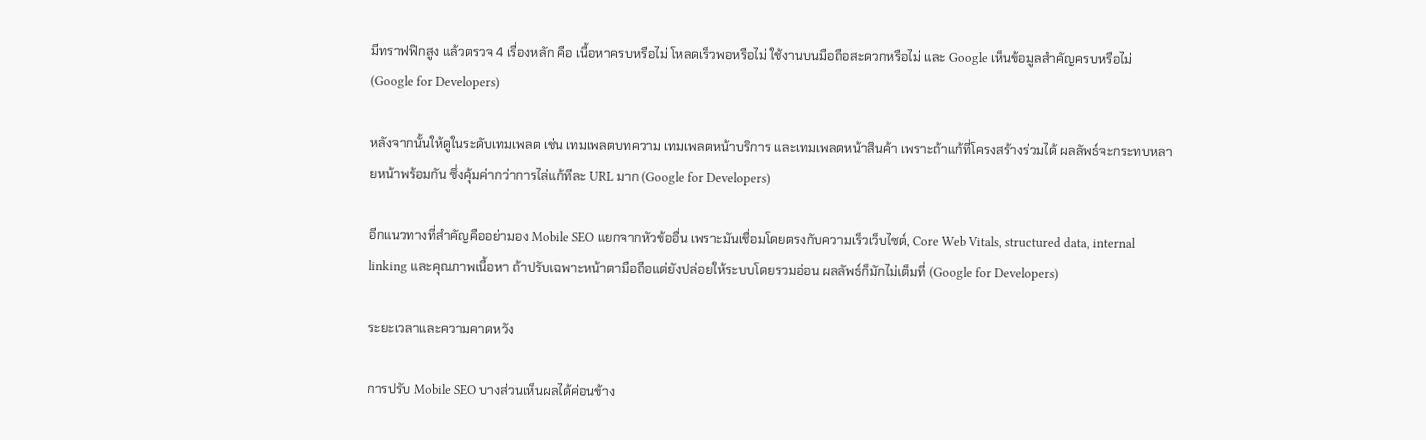มีทราฟฟิกสูง แล้วตรวจ 4 เรื่องหลัก คือ เนื้อหาครบหรือไม่ โหลดเร็วพอหรือไม่ ใช้งานบนมือถือสะดวกหรือไม่ และ Google เห็นข้อมูลสำคัญครบหรือไม่ (Google for Developers)

หลังจากนั้นให้ดูในระดับเทมเพลต เช่น เทมเพลตบทความ เทมเพลตหน้าบริการ และเทมเพลตหน้าสินค้า เพราะถ้าแก้ที่โครงสร้างร่วมได้ ผลลัพธ์จะกระทบหลายหน้าพร้อมกัน ซึ่งคุ้มค่ากว่าการไล่แก้ทีละ URL มาก (Google for Developers)

อีกแนวทางที่สำคัญคืออย่ามอง Mobile SEO แยกจากหัวข้ออื่น เพราะมันเชื่อมโดยตรงกับความเร็วเว็บไซต์, Core Web Vitals, structured data, internal linking และคุณภาพเนื้อหา ถ้าปรับเฉพาะหน้าตามือถือแต่ยังปล่อยให้ระบบโดยรวมอ่อน ผลลัพธ์ก็มักไม่เต็มที่ (Google for Developers)

ระยะเวลาและความคาดหวัง

การปรับ Mobile SEO บางส่วนเห็นผลได้ค่อนข้าง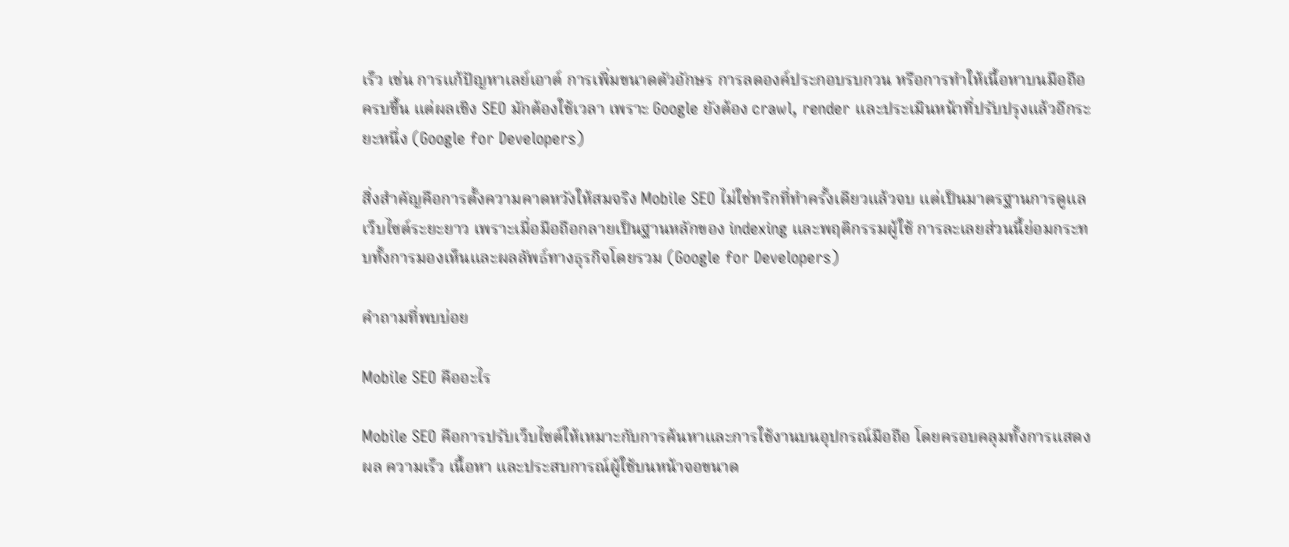เร็ว เช่น การแก้ปัญหาเลย์เอาต์ การเพิ่มขนาดตัวอักษร การลดองค์ประกอบรบกวน หรือการทำให้เนื้อหาบนมือถือครบขึ้น แต่ผลเชิง SEO มักต้องใช้เวลา เพราะ Google ยังต้อง crawl, render และประเมินหน้าที่ปรับปรุงแล้วอีกระยะหนึ่ง (Google for Developers)

สิ่งสำคัญคือการตั้งความคาดหวังให้สมจริง Mobile SEO ไม่ใช่ทริกที่ทำครั้งเดียวแล้วจบ แต่เป็นมาตรฐานการดูแลเว็บไซต์ระยะยาว เพราะเมื่อมือถือกลายเป็นฐานหลักของ indexing และพฤติกรรมผู้ใช้ การละเลยส่วนนี้ย่อมกระทบทั้งการมองเห็นและผลลัพธ์ทางธุรกิจโดยรวม (Google for Developers)

คำถามที่พบบ่อย

Mobile SEO คืออะไร

Mobile SEO คือการปรับเว็บไซต์ให้เหมาะกับการค้นหาและการใช้งานบนอุปกรณ์มือถือ โดยครอบคลุมทั้งการแสดงผล ความเร็ว เนื้อหา และประสบการณ์ผู้ใช้บนหน้าจอขนาด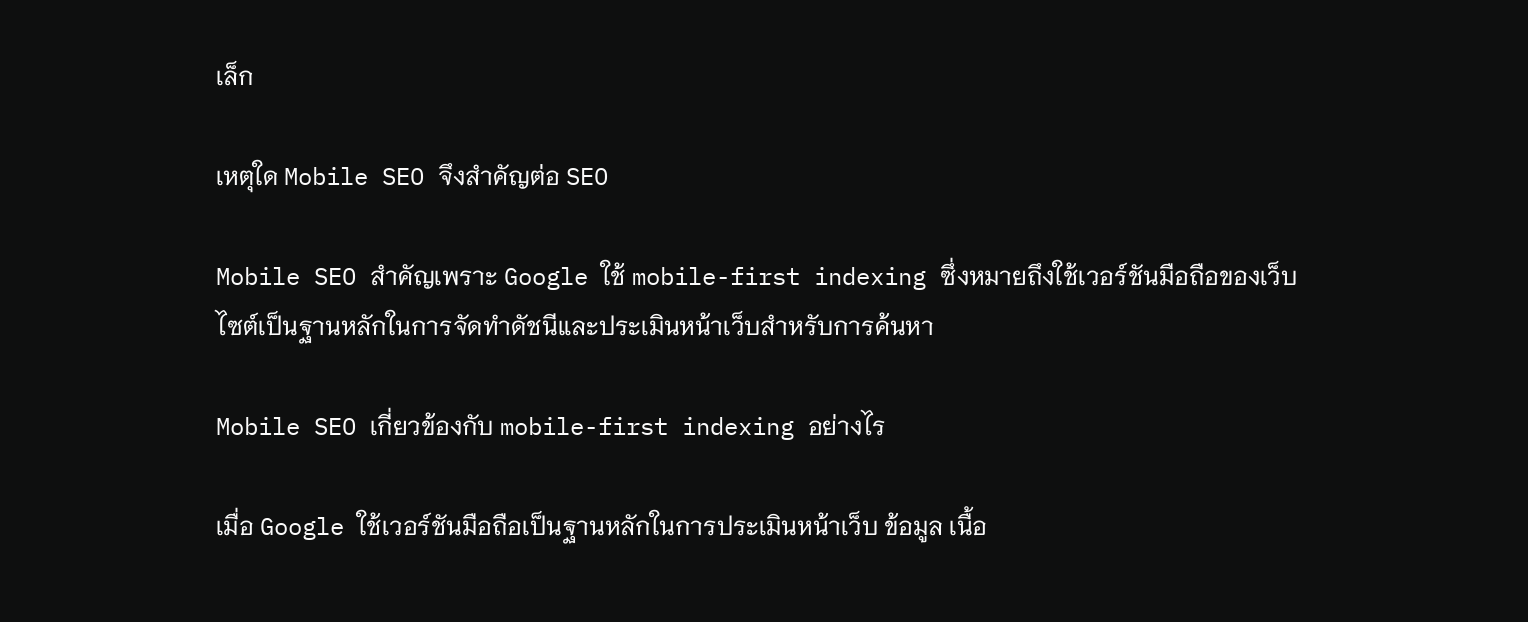เล็ก

เหตุใด Mobile SEO จึงสำคัญต่อ SEO

Mobile SEO สำคัญเพราะ Google ใช้ mobile-first indexing ซึ่งหมายถึงใช้เวอร์ชันมือถือของเว็บไซต์เป็นฐานหลักในการจัดทำดัชนีและประเมินหน้าเว็บสำหรับการค้นหา

Mobile SEO เกี่ยวข้องกับ mobile-first indexing อย่างไร

เมื่อ Google ใช้เวอร์ชันมือถือเป็นฐานหลักในการประเมินหน้าเว็บ ข้อมูล เนื้อ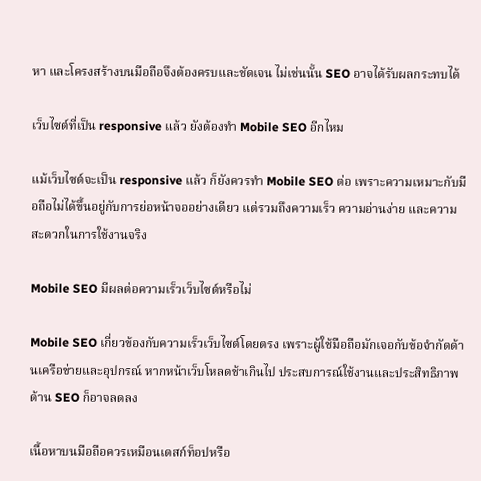หา และโครงสร้างบนมือถือจึงต้องครบและชัดเจน ไม่เช่นนั้น SEO อาจได้รับผลกระทบได้

เว็บไซต์ที่เป็น responsive แล้ว ยังต้องทำ Mobile SEO อีกไหม

แม้เว็บไซต์จะเป็น responsive แล้ว ก็ยังควรทำ Mobile SEO ต่อ เพราะความเหมาะกับมือถือไม่ได้ขึ้นอยู่กับการย่อหน้าจออย่างเดียว แต่รวมถึงความเร็ว ความอ่านง่าย และความสะดวกในการใช้งานจริง

Mobile SEO มีผลต่อความเร็วเว็บไซต์หรือไม่

Mobile SEO เกี่ยวข้องกับความเร็วเว็บไซต์โดยตรง เพราะผู้ใช้มือถือมักเจอกับข้อจำกัดด้านเครือข่ายและอุปกรณ์ หากหน้าเว็บโหลดช้าเกินไป ประสบการณ์ใช้งานและประสิทธิภาพด้าน SEO ก็อาจลดลง

เนื้อหาบนมือถือควรเหมือนเดสก์ท็อปหรือ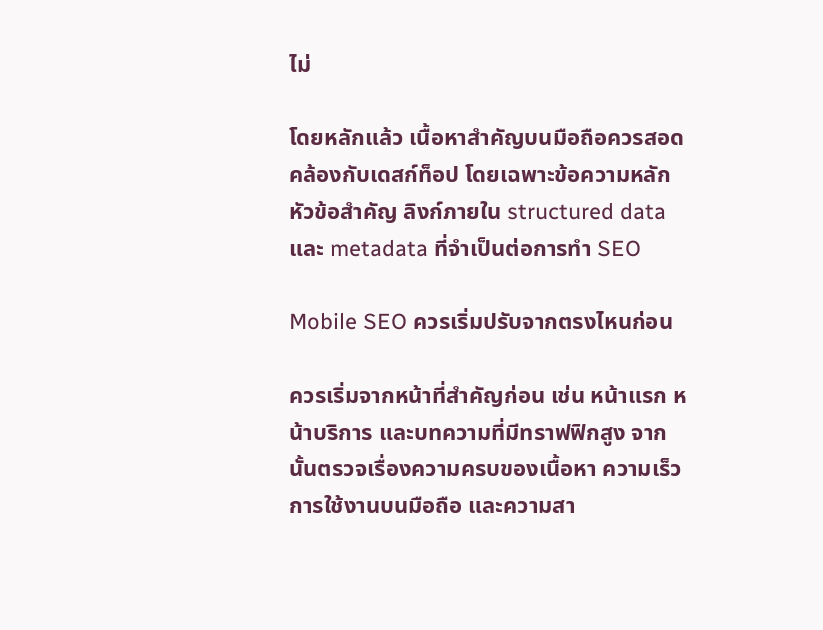ไม่

โดยหลักแล้ว เนื้อหาสำคัญบนมือถือควรสอดคล้องกับเดสก์ท็อป โดยเฉพาะข้อความหลัก หัวข้อสำคัญ ลิงก์ภายใน structured data และ metadata ที่จำเป็นต่อการทำ SEO

Mobile SEO ควรเริ่มปรับจากตรงไหนก่อน

ควรเริ่มจากหน้าที่สำคัญก่อน เช่น หน้าแรก หน้าบริการ และบทความที่มีทราฟฟิกสูง จากนั้นตรวจเรื่องความครบของเนื้อหา ความเร็ว การใช้งานบนมือถือ และความสา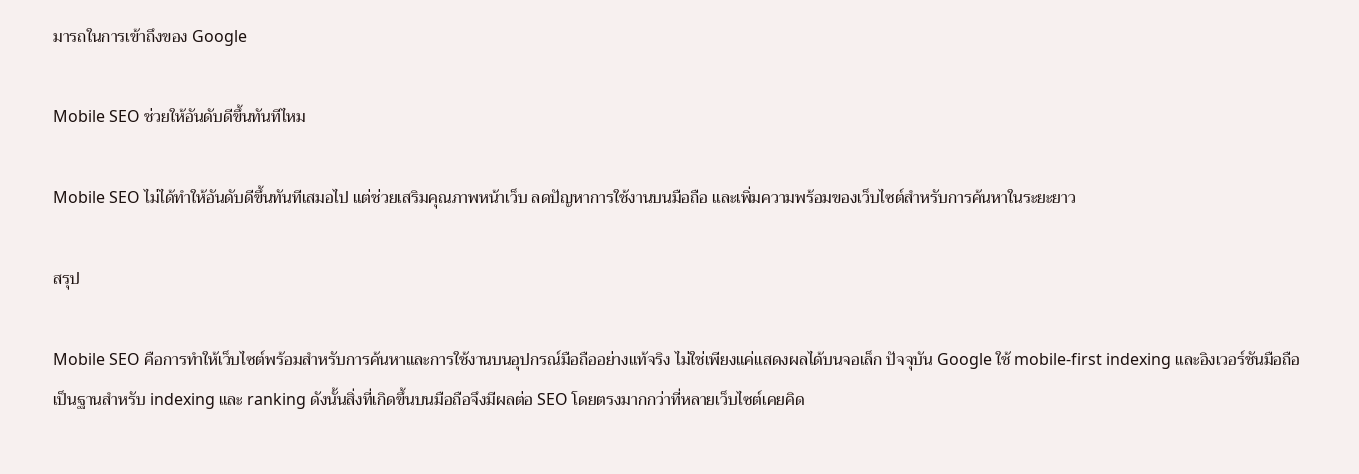มารถในการเข้าถึงของ Google

Mobile SEO ช่วยให้อันดับดีขึ้นทันทีไหม

Mobile SEO ไม่ได้ทำให้อันดับดีขึ้นทันทีเสมอไป แต่ช่วยเสริมคุณภาพหน้าเว็บ ลดปัญหาการใช้งานบนมือถือ และเพิ่มความพร้อมของเว็บไซต์สำหรับการค้นหาในระยะยาว

สรุป

Mobile SEO คือการทำให้เว็บไซต์พร้อมสำหรับการค้นหาและการใช้งานบนอุปกรณ์มือถืออย่างแท้จริง ไม่ใช่เพียงแค่แสดงผลได้บนจอเล็ก ปัจจุบัน Google ใช้ mobile-first indexing และอิงเวอร์ชันมือถือเป็นฐานสำหรับ indexing และ ranking ดังนั้นสิ่งที่เกิดขึ้นบนมือถือจึงมีผลต่อ SEO โดยตรงมากกว่าที่หลายเว็บไซต์เคยคิด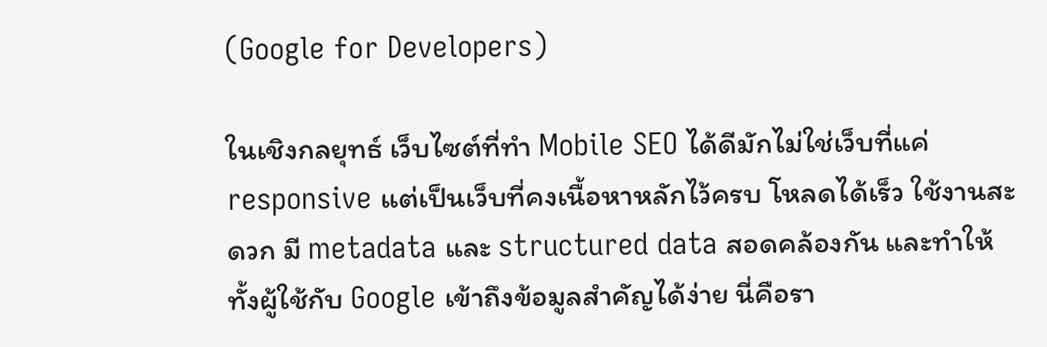(Google for Developers)

ในเชิงกลยุทธ์ เว็บไซต์ที่ทำ Mobile SEO ได้ดีมักไม่ใช่เว็บที่แค่ responsive แต่เป็นเว็บที่คงเนื้อหาหลักไว้ครบ โหลดได้เร็ว ใช้งานสะดวก มี metadata และ structured data สอดคล้องกัน และทำให้ทั้งผู้ใช้กับ Google เข้าถึงข้อมูลสำคัญได้ง่าย นี่คือรา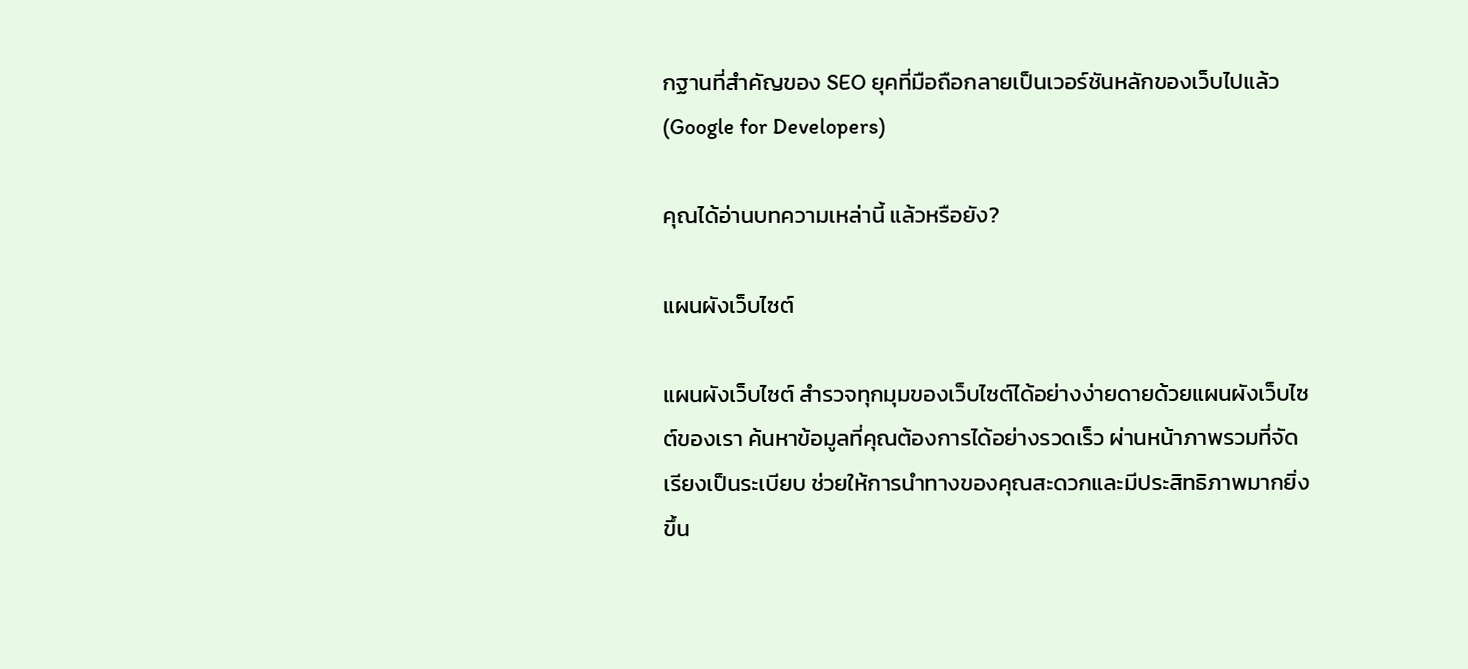กฐานที่สำคัญของ SEO ยุคที่มือถือกลายเป็นเวอร์ชันหลักของเว็บไปแล้ว (Google for Developers)

คุณได้อ่านบทความเหล่านี้ แล้วหรือยัง?

แผนผังเว็บไซต์

แผนผังเว็บไซต์ สำรวจทุกมุมของเว็บไซต์ได้อย่างง่ายดายด้วยแผนผังเว็บไซต์ของเรา ค้นหาข้อมูลที่คุณต้องการได้อย่างรวดเร็ว ผ่านหน้าภาพรวมที่จัดเรียงเป็นระเบียบ ช่วยให้การนำทางของคุณสะดวกและมีประสิทธิภาพมากยิ่งขึ้น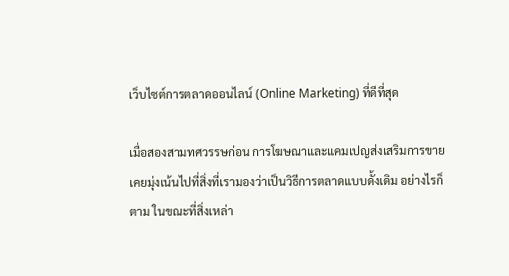เว็บไซต์การตลาดออนไลน์ (Online Marketing) ที่ดีที่สุด

เมื่อสองสามทศวรรษก่อน การโฆษณาและแคมเปญส่งเสริมการขาย เคยมุ่งเน้นไปที่สิ่งที่เรามองว่าเป็นวิธีการตลาดแบบดั้งเดิม อย่างไรก็ตาม ในขณะที่สิ่งเหล่า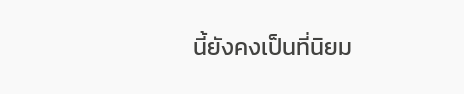นี้ยังคงเป็นที่นิยม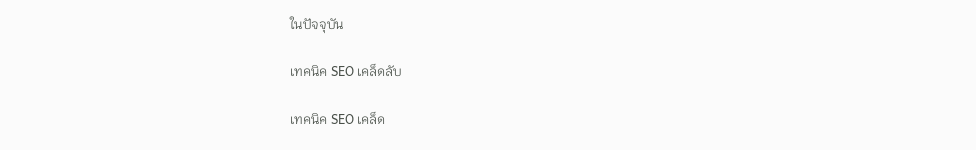ในปัจจุบัน

เทคนิค SEO เคล็ดลับ

เทคนิค SEO เคล็ด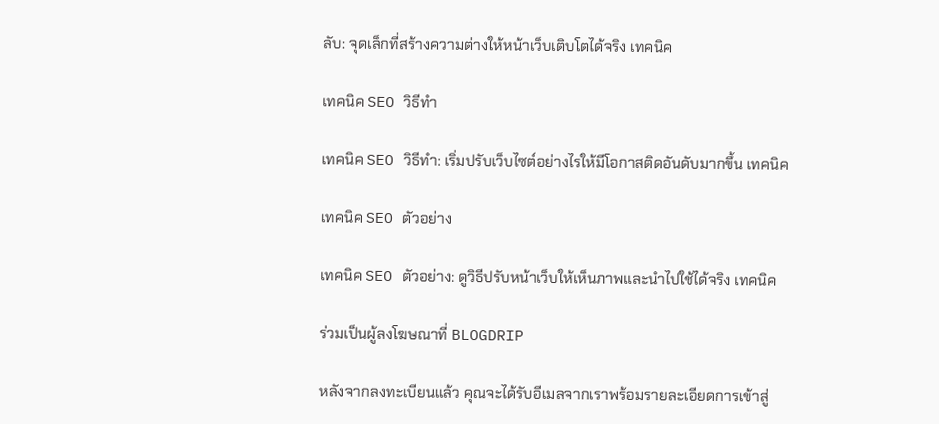ลับ: จุดเล็กที่สร้างความต่างให้หน้าเว็บเติบโตได้จริง เทคนิค

เทคนิค SEO วิธีทำ

เทคนิค SEO วิธีทำ: เริ่มปรับเว็บไซต์อย่างไรให้มีโอกาสติดอันดับมากขึ้น เทคนิค

เทคนิค SEO ตัวอย่าง

เทคนิค SEO ตัวอย่าง: ดูวิธีปรับหน้าเว็บให้เห็นภาพและนำไปใช้ได้จริง เทคนิค

ร่วมเป็นผู้ลงโฆษณาที่ BLOGDRIP

หลังจากลงทะเบียนแล้ว คุณจะได้รับอีเมลจากเราพร้อมรายละเอียดการเข้าสู่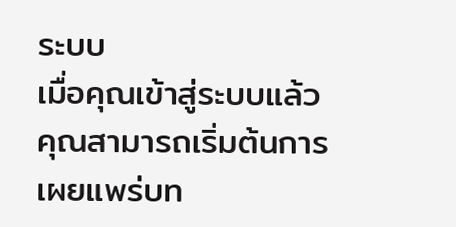ระบบ
เมื่อคุณเข้าสู่ระบบแล้ว คุณสามารถเริ่มต้นการเผยแพร่บท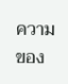ความของ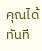คุณได้ทันที